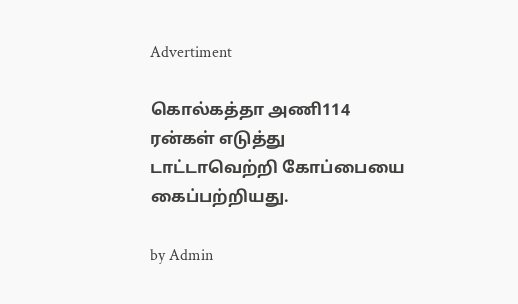Advertiment

கொல்கத்தா அணி114 ரன்கள் எடுத்து டாட்டாவெற்றி கோப்பையை கைப்பற்றியது.

by Admin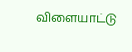விளையாட்டு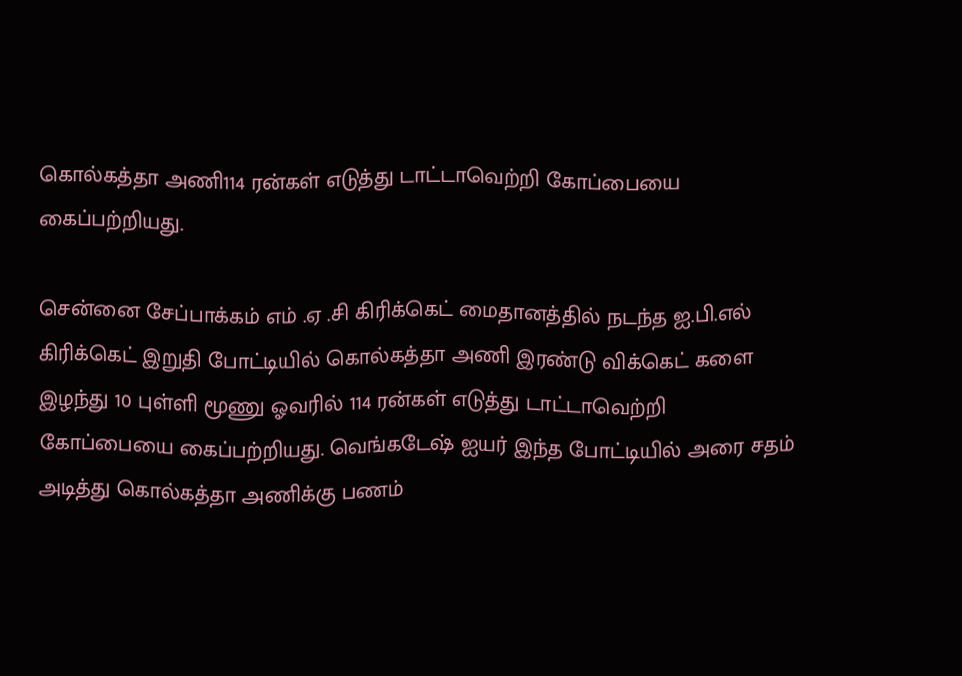கொல்கத்தா அணி114 ரன்கள் எடுத்து டாட்டாவெற்றி கோப்பையை கைப்பற்றியது.

சென்னை சேப்பாக்கம் எம் .ஏ .சி கிரிக்கெட் மைதானத்தில் நடந்த ஐ.பி.எல் கிரிக்கெட் இறுதி போட்டியில் கொல்கத்தா அணி இரண்டு விக்கெட் களை இழந்து 10 புள்ளி மூணு ஓவரில் 114 ரன்கள் எடுத்து டாட்டாவெற்றி கோப்பையை கைப்பற்றியது. வெங்கடேஷ் ஐயர் இந்த போட்டியில் அரை சதம் அடித்து கொல்கத்தா அணிக்கு பணம்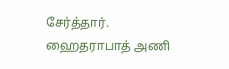சேர்த்தார். ஹைதராபாத் அணி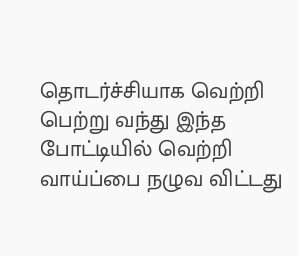தொடர்ச்சியாக வெற்றி பெற்று வந்து இந்த போட்டியில் வெற்றி வாய்ப்பை நழுவ விட்டது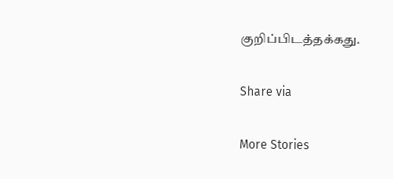குறிப்பிடத்தக்கது.

Share via

More Stories